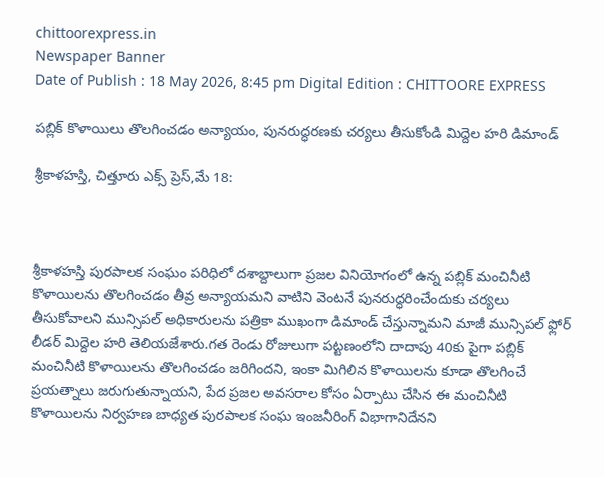chittoorexpress.in
Newspaper Banner
Date of Publish : 18 May 2026, 8:45 pm Digital Edition : CHITTOORE EXPRESS

పబ్లిక్ కొళాయిలు తొలగించడం అన్యాయం, పునరుద్ధరణకు చర్యలు తీసుకోండి మిద్దెల హరి డిమాండ్

శ్రీకాళహస్తి, చిత్తూరు ఎక్స్ ప్రెస్,మే 18:



శ్రీకాళహస్తి పురపాలక సంఘం పరిధిలో దశాబ్దాలుగా ప్రజల వినియోగంలో ఉన్న పబ్లిక్ మంచినీటి కొళాయిలను తొలగించడం తీవ్ర అన్యాయమని వాటిని వెంటనే పునరుద్ధరించేందుకు చర్యలు తీసుకోవాలని మున్సిపల్ అధికారులను పత్రికా ముఖంగా డిమాండ్ చేస్తున్నామని మాజీ మున్సిపల్ ఫ్లోర్ లీడర్ మిద్దెల హరి తెలియజేశారు.గత రెండు రోజులుగా పట్టణంలోని దాదాపు 40కు పైగా పబ్లిక్ మంచినీటి కొళాయిలను తొలగించడం జరిగిందని, ఇంకా మిగిలిన కొళాయిలను కూడా తొలగించే ప్రయత్నాలు జరుగుతున్నాయని, పేద ప్రజల అవసరాల కోసం ఏర్పాటు చేసిన ఈ మంచినీటి కొళాయిలను నిర్వహణ బాధ్యత పురపాలక సంఘ ఇంజనీరింగ్ విభాగానిదేనని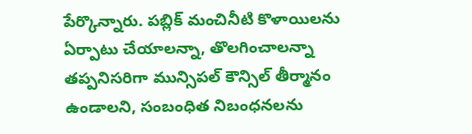పేర్కొన్నారు. పబ్లిక్ మంచినీటి కొళాయిలను ఏర్పాటు చేయాలన్నా, తొలగించాలన్నా తప్పనిసరిగా మున్సిపల్ కౌన్సిల్ తీర్మానం ఉండాలని, సంబంధిత నిబంధనలను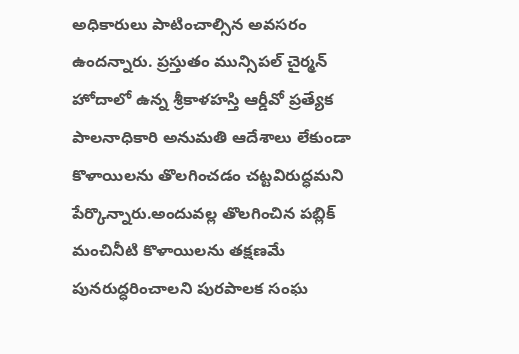అధికారులు పాటించాల్సిన అవసరం ఉందన్నారు. ప్రస్తుతం మున్సిపల్ చైర్మన్ హోదాలో ఉన్న శ్రీకాళహస్తి ఆర్డీవో ప్రత్యేక పాలనాధికారి అనుమతి ఆదేశాలు లేకుండా కొళాయిలను తొలగించడం చట్టవిరుద్ధమని పేర్కొన్నారు.అందువల్ల తొలగించిన పబ్లిక్ మంచినీటి కొళాయిలను తక్షణమే పునరుద్ధరించాలని పురపాలక సంఘ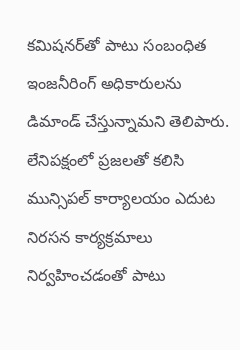కమిషనర్‌తో పాటు సంబంధిత ఇంజనీరింగ్ అధికారులను డిమాండ్ చేస్తున్నామని తెలిపారు. లేనిపక్షంలో ప్రజలతో కలిసి మున్సిపల్ కార్యాలయం ఎదుట నిరసన కార్యక్రమాలు నిర్వహించడంతో పాటు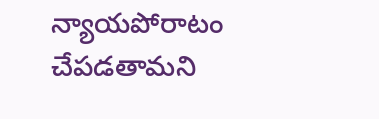న్యాయపోరాటం చేపడతామని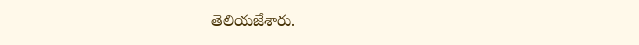తెలియజేశారు.